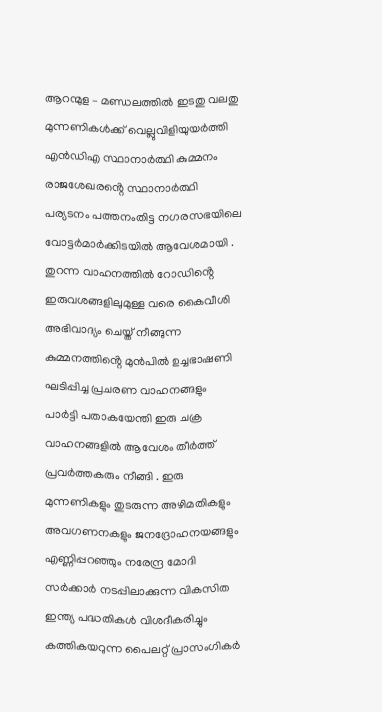ആറന്മുള – മണ്ഡലത്തിൽ ഇടതു വലതു മുന്നണികൾക്ക് വെല്ലുവിളിയുയർത്തി എൻഡിഎ സ്ഥാനാർത്ഥി കുമ്മനം രാജശേഖരൻ്റെ സ്ഥാനാർത്ഥി പര്യടനം പത്തനംതിട്ട നഗരസഭയിലെ വോട്ടർമാർക്കിടയിൽ ആവേശമായി . തുറന്ന വാഹനത്തിൽ റോഡിൻ്റെ ഇരുവശങ്ങളിലുമുള്ള വരെ കൈവീശി അഭിവാദ്യം ചെയ്ത് നീങ്ങുന്ന കുമ്മനത്തിൻ്റെ മുൻപിൽ ഉച്ചഭാഷണി ഘടിപ്പിച്ച പ്രചരണ വാഹനങ്ങളും പാർട്ടി പതാകയേന്തി ഇരു ചക്ര വാഹനങ്ങളിൽ ആവേശം തീർത്ത് പ്രവർത്തകരും നീങ്ങി . ഇരു മുന്നണികളും തുടരുന്ന അഴിമതികളും അവഗണനകളും ജനദ്രോഹനയങ്ങളും എണ്ണിപ്പറഞ്ഞും നരേന്ദ്ര മോദി സർക്കാർ നടപ്പിലാക്കുന്ന വികസിത ഇന്ത്യ പദ്ധതികൾ വിശദീകരിച്ചും കത്തികയറുന്ന പൈലറ്റ് പ്രാസംഗികർ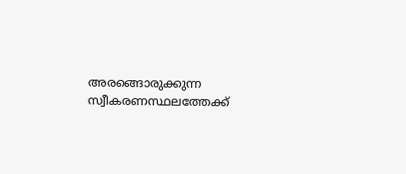അരങ്ങൊരുക്കുന്ന സ്വീകരണസ്ഥലത്തേക്ക്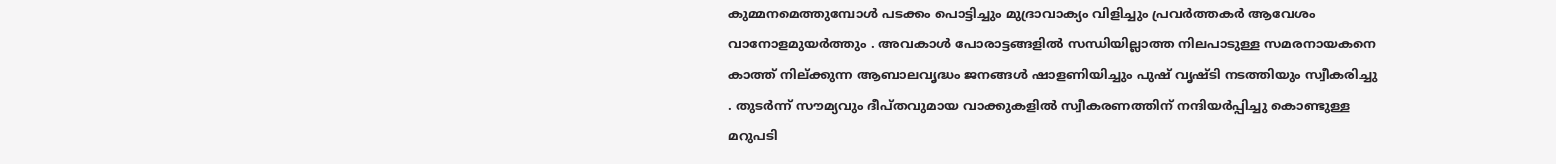കുമ്മനമെത്തുമ്പോൾ പടക്കം പൊട്ടിച്ചും മുദ്രാവാക്യം വിളിച്ചും പ്രവർത്തകർ ആവേശം വാനോളമുയർത്തും . അവകാൾ പോരാട്ടങ്ങളിൽ സന്ധിയില്ലാത്ത നിലപാടുള്ള സമരനായകനെ കാത്ത് നില്ക്കുന്ന ആബാലവൃദ്ധം ജനങ്ങൾ ഷാളണിയിച്ചും പുഷ് വൃഷ്ടി നടത്തിയും സ്വീകരിച്ചു . തുടർന്ന് സൗമ്യവും ദീപ്തവുമായ വാക്കുകളിൽ സ്വീകരണത്തിന് നന്ദിയർപ്പിച്ചു കൊണ്ടുള്ള മറുപടി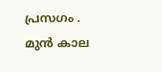പ്രസഗം . മുൻ കാല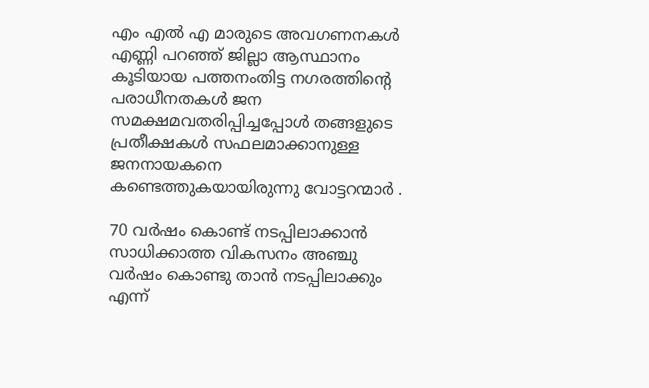എം എൽ എ മാരുടെ അവഗണനകൾ എണ്ണി പറഞ്ഞ് ജില്ലാ ആസ്ഥാനം കൂടിയായ പത്തനംതിട്ട നഗരത്തിൻ്റെ പരാധീനതകൾ ജന സമക്ഷമവതരിപ്പിച്ചപ്പോൾ തങ്ങളുടെ പ്രതീക്ഷകൾ സഫലമാക്കാനുള്ള ജനനായകനെ കണ്ടെത്തുകയായിരുന്നു വോട്ടറന്മാർ .

70 വർഷം കൊണ്ട് നടപ്പിലാക്കാൻ സാധിക്കാത്ത വികസനം അഞ്ചു വർഷം കൊണ്ടു താൻ നടപ്പിലാക്കും എന്ന്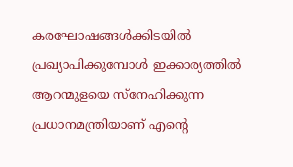കരഘോഷങ്ങൾക്കിടയിൽ പ്രഖ്യാപിക്കുമ്പോൾ ഇക്കാര്യത്തിൽ ആറന്മുളയെ സ്നേഹിക്കുന്ന പ്രധാനമന്ത്രിയാണ് എൻ്റെ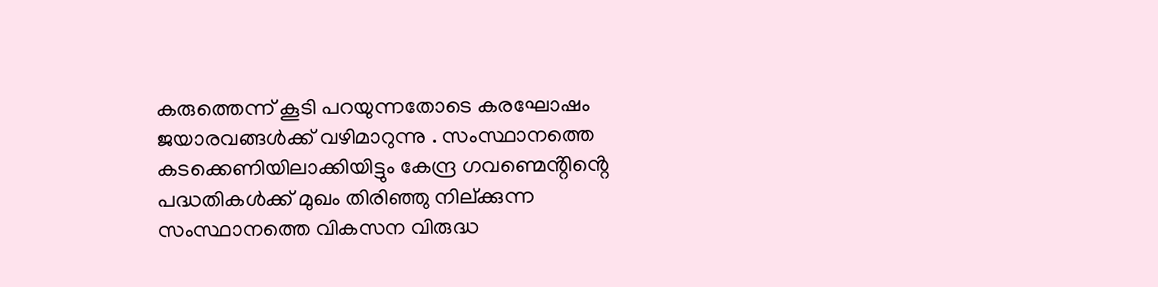കരുത്തെന്ന് കൂടി പറയുന്നതോടെ കരഘോഷം ജയാരവങ്ങൾക്ക് വഴിമാറുന്നു . സംസ്ഥാനത്തെ കടക്കെണിയിലാക്കിയിട്ടും കേന്ദ്ര ഗവണ്മെൻ്റിൻ്റെ പദ്ധതികൾക്ക് മുഖം തിരിഞ്ഞു നില്ക്കുന്ന സംസ്ഥാനത്തെ വികസന വിരുദ്ധ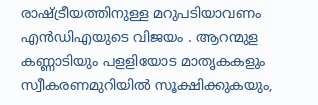രാഷ്ട്രീയത്തിനുള്ള മറുപടിയാവണം എൻഡിഎയുടെ വിജയം . ആറന്മുള കണ്ണാടിയും പളളിയോട മാതൃകകളും സ്വീകരണമുറിയിൽ സൂക്ഷിക്കുകയും,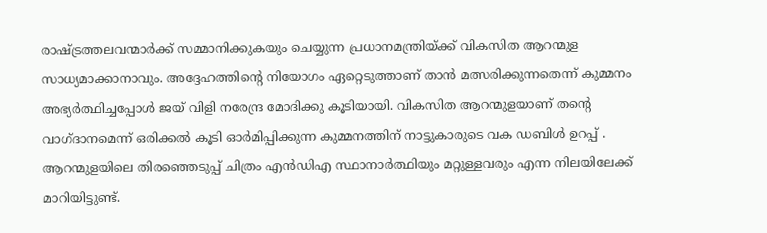രാഷ്ട്രത്തലവന്മാർക്ക് സമ്മാനിക്കുകയും ചെയ്യുന്ന പ്രധാനമന്ത്രിയ്ക്ക് വികസിത ആറന്മുള സാധ്യമാക്കാനാവും. അദ്ദേഹത്തിൻ്റെ നിയോഗം ഏറ്റെടുത്താണ് താൻ മത്സരിക്കുന്നതെന്ന് കുമ്മനം അഭ്യർത്ഥിച്ചപ്പോൾ ജയ് വിളി നരേന്ദ്ര മോദിക്കു കൂടിയായി. വികസിത ആറന്മുളയാണ് തൻ്റെ വാഗ്ദാനമെന്ന് ഒരിക്കൽ കൂടി ഓർമിപ്പിക്കുന്ന കുമ്മനത്തിന് നാട്ടുകാരുടെ വക ഡബിൾ ഉറപ്പ് . ആറന്മുളയിലെ തിരഞ്ഞെടുപ്പ് ചിത്രം എൻഡിഎ സ്ഥാനാർത്ഥിയും മറ്റുള്ളവരും എന്ന നിലയിലേക്ക് മാറിയിട്ടുണ്ട്.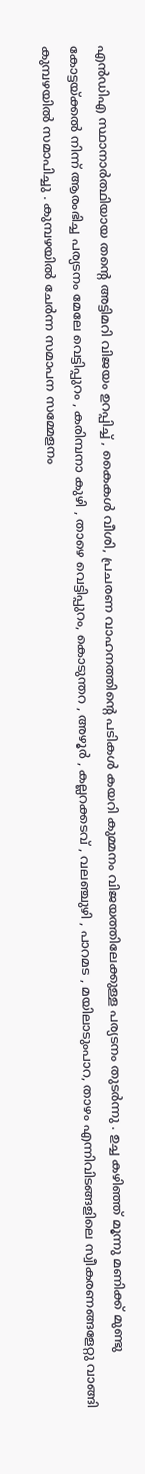എൻഡിഎ സ്ഥാനാർത്ഥിയായ തൻ്റെ അട്ടിമറി വിജയം ഉറപ്പിച്ച് , കൈകൾ വീശി, പ്രചരണ വാഹനത്തിൻ്റെ പടികൾ കയറി കുമ്മനം വിജയത്തിലേക്കുള്ള പര്യടനം തുടർന്നു . ഉച്ച കഴിഞ്ഞ് മൂന്നു മണിക്ക് മുണ്ടു കോട്ടയ്ക്കൽ നിന്ന് ആരംഭിച്ച പര്യടനം മേലേ വെട്ടിപ്പുറം , കരിമ്പനാ കുഴി , താഴെ വെട്ടിപ്പുറം, കൊടുന്തറ , അഴൂർ , കല്ലറക്കടവ് , വലഞ്ചുഴി , പാറമട , മയിലാടുംപാറ, താഴം എന്നിവിടങ്ങളിലെ സ്വീകരണങ്ങളേറ്റു വാങ്ങി കുമ്പഴയിൽ സമാപിച്ചു . കുമ്പഴയിൽ ചേർന്ന സമാപന സമ്മേളനം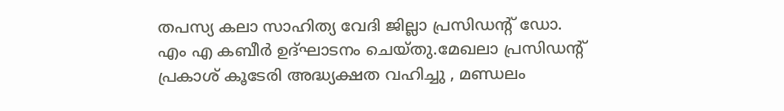തപസ്യ കലാ സാഹിത്യ വേദി ജില്ലാ പ്രസിഡൻ്റ് ഡോ. എം എ കബീർ ഉദ്ഘാടനം ചെയ്തു.മേഖലാ പ്രസിഡൻ്റ് പ്രകാശ് കൂടേരി അദ്ധ്യക്ഷത വഹിച്ചു , മണ്ഡലം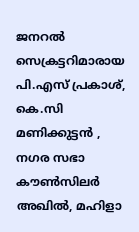ജനറൽ സെക്രട്ടറിമാരായ പി.എസ് പ്രകാശ്, കെ.സി മണിക്കുട്ടൻ , നഗര സഭാ കൗൺസിലർ അഖിൽ, മഹിളാ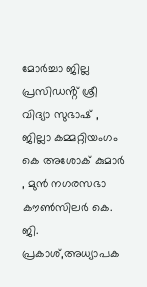മോർച്ചാ ജില്ല പ്രസിഡൻ്റ് ശ്രീ വിദ്യാ സുഭാഷ് , ജില്ലാ കമ്മറ്റിയംഗം കെ അശോക് കുമാർ , മുൻ നഗരസഭാ കൗൺസിലർ കെ. ജി. പ്രകാശ്,അധ്യാപക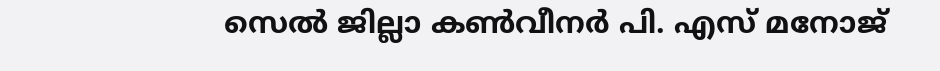സെൽ ജില്ലാ കൺവീനർ പി. എസ് മനോജ്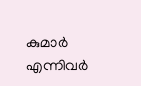കുമാർ എന്നിവർ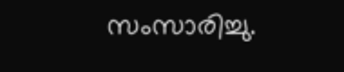സംസാരിച്ചു.